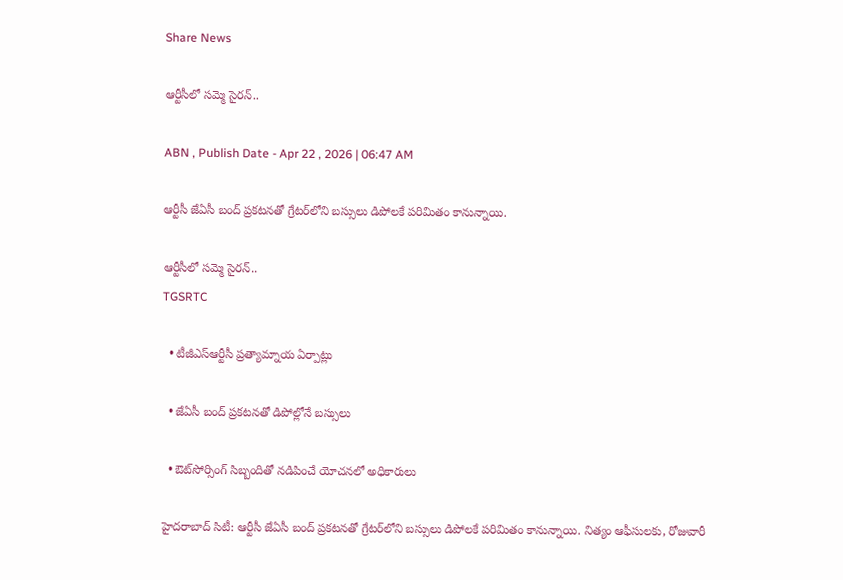Share News

ఆర్టీసీలో సమ్మె సైరన్‌..

ABN , Publish Date - Apr 22 , 2026 | 06:47 AM

ఆర్టీసీ జేఏసీ బంద్‌ ప్రకటనతో గ్రేటర్‌లోని బస్సులు డిపోలకే పరిమితం కానున్నాయి.

ఆర్టీసీలో సమ్మె సైరన్‌..
TGSRTC

  • టీజీఎస్ఆర్టీసీ ప్రత్యామ్నాయ ఏర్పాట్లు

  • జేఏసీ బంద్‌ ప్రకటనతో డిపోల్లోనే బస్సులు

  • ఔట్‌సోర్సింగ్‌ సిబ్బందితో నడిపించే యోచనలో అధికారులు

హైదరాబాద్‌ సిటీ: ఆర్టీసీ జేఏసీ బంద్‌ ప్రకటనతో గ్రేటర్‌లోని బస్సులు డిపోలకే పరిమితం కానున్నాయి. నిత్యం ఆఫీసులకు, రోజువారీ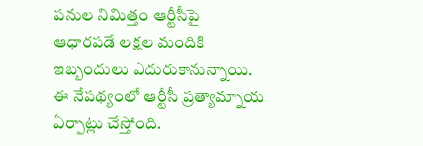పనుల నిమిత్తం ఆర్టీసీపై ఆధారపడే లక్షల మందికి ఇబ్బందులు ఎదురుకానున్నాయి. ఈ నేపథ్యంలో ఆర్టీసీ ప్రత్యామ్నాయ ఏర్పాట్లు చేస్తోంది.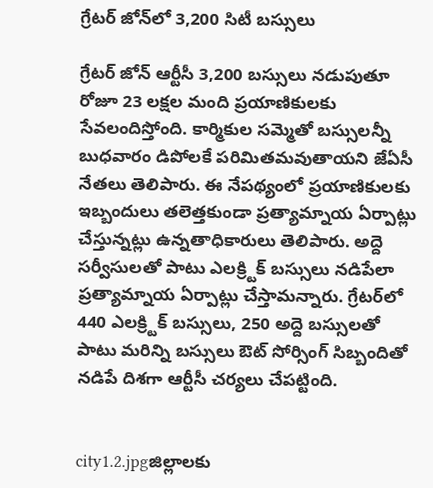గ్రేటర్‌ జోన్‌లో 3,200 సిటీ బస్సులు

గ్రేటర్‌ జోన్‌ ఆర్టీసీ 3,200 బస్సులు నడుపుతూ రోజూ 23 లక్షల మంది ప్రయాణికులకు సేవలందిస్తోంది. కార్మికుల సమ్మెతో బస్సులన్నీ బుధవారం డిపోలకే పరిమితమవుతాయని జేఏసీ నేతలు తెలిపారు. ఈ నేపథ్యంలో ప్రయాణికులకు ఇబ్బందులు తలెత్తకుండా ప్రత్యామ్నాయ ఏర్పాట్లు చేస్తున్నట్లు ఉన్నతాధికారులు తెలిపారు. అద్దె సర్వీసులతో పాటు ఎలక్ర్టిక్‌ బస్సులు నడిపేలా ప్రత్యామ్నాయ ఏర్పాట్లు చేస్తామన్నారు. గ్రేటర్‌లో 440 ఎలక్ర్టిక్‌ బస్సులు, 250 అద్దె బస్సులతో పాటు మరిన్ని బస్సులు ఔట్‌ సోర్సింగ్‌ సిబ్బందితో నడిపే దిశగా ఆర్టీసీ చర్యలు చేపట్టింది.


city1.2.jpgజిల్లాలకు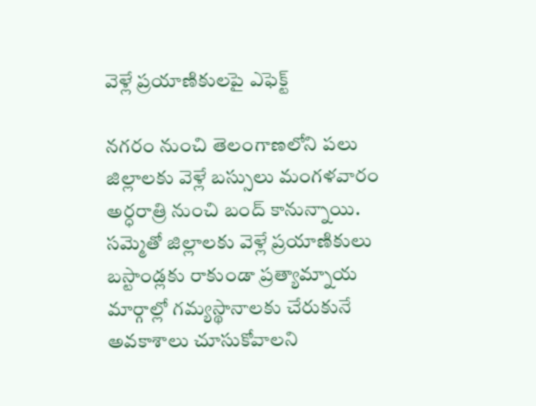వెళ్లే ప్రయాణికులపై ఎఫెక్ట్‌

నగరం నుంచి తెలంగాణలోని పలు జిల్లాలకు వెళ్లే బస్సులు మంగళవారం అర్ధరాత్రి నుంచి బంద్‌ కానున్నాయి. సమ్మెతో జిల్లాలకు వెళ్లే ప్రయాణికులు బస్టాండ్లకు రాకుండా ప్రత్యామ్నాయ మార్గాల్లో గమ్యస్థానాలకు చేరుకునే అవకాశాలు చూసుకోవాలని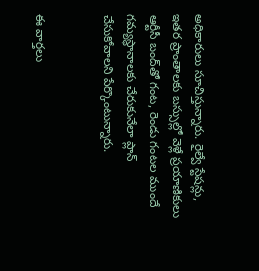అధికారులు సూచిస్తున్నారు. రైల్వే స్టేషన్లు, ఇతర ప్రాంతాలకు బస్సుల్లో వెళ్లే ప్రయాణికులు ఆర్టీసీ బంద్‌తో గంట, రెండు గంటల ముందే గమ్యస్థానాలకు చేరుకునేలా ప్లాన్‌ చేసుకోవాలని పేర్కొంటున్నారు.


ఈ వార్తలు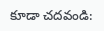కూడా చదవండి: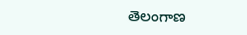తెలంగాణ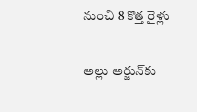నుంచి 8 కొత్త రైళ్లు

అల్లు అర్జున్‌కు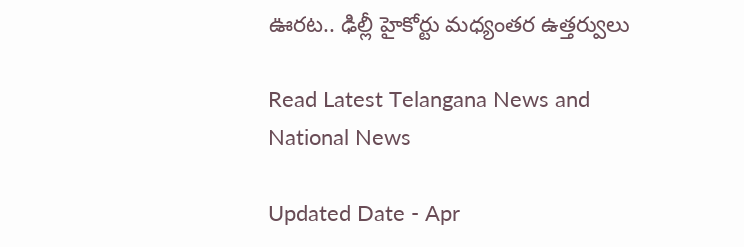ఊరట.. ఢిల్లీ హైకోర్టు మధ్యంతర ఉత్తర్వులు

Read Latest Telangana News and National News

Updated Date - Apr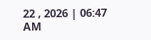22 , 2026 | 06:47 AM